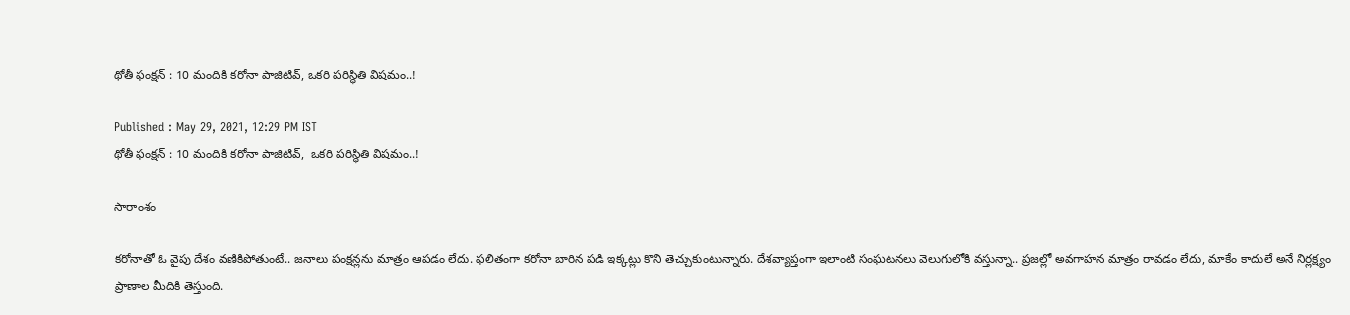థోతీ ఫంక్షన్ : 10 మందికి కరోనా పాజిటివ్, ఒకరి పరిస్థితి విషమం..!

Published : May 29, 2021, 12:29 PM IST
థోతీ ఫంక్షన్ : 10 మందికి కరోనా పాజిటివ్,  ఒకరి పరిస్థితి విషమం..!

సారాంశం

కరోనాతో ఓ వైపు దేశం వణికిపోతుంటే.. జనాలు పంక్షన్లను మాత్రం ఆపడం లేదు. ఫలితంగా కరోనా బారిన పడి ఇక్కట్లు కొని తెచ్చుకుంటున్నారు. దేశవ్యాప్తంగా ఇలాంటి సంఘటనలు వెలుగులోకి వస్తున్నా.. ప్రజల్లో అవగాహన మాత్రం రావడం లేదు, మాకేం కాదులే అనే నిర్లక్ష్యం ప్రాణాల మీదికి తెస్తుంది.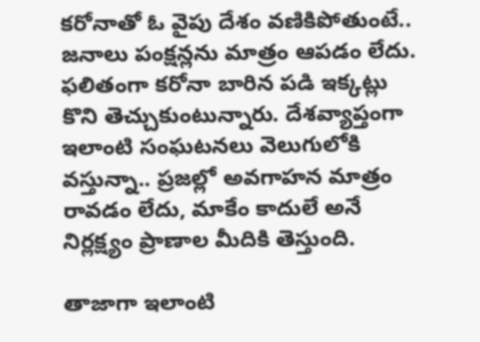కరోనాతో ఓ వైపు దేశం వణికిపోతుంటే.. జనాలు పంక్షన్లను మాత్రం ఆపడం లేదు. ఫలితంగా కరోనా బారిన పడి ఇక్కట్లు కొని తెచ్చుకుంటున్నారు. దేశవ్యాప్తంగా ఇలాంటి సంఘటనలు వెలుగులోకి వస్తున్నా.. ప్రజల్లో అవగాహన మాత్రం రావడం లేదు, మాకేం కాదులే అనే నిర్లక్ష్యం ప్రాణాల మీదికి తెస్తుంది.

తాజాగా ఇలాంటి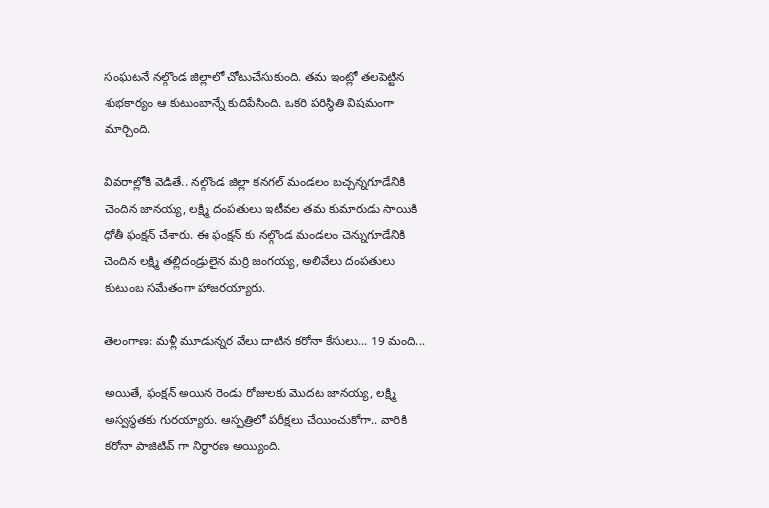సంఘటనే నల్గొండ జిల్లాలో చోటుచేసుకుంది. తమ ఇంట్లో తలపెట్టిన శుభకార్యం ఆ కుటుంబాన్నే కుదిపేసింది. ఒకరి పరిస్థితి విషమంగా మార్చింది.

వివరాల్లోకి వెడితే.. నల్గొండ జిల్లా కనగల్ మండలం బచ్చన్నగూడేనికి చెందిన జానయ్య, లక్ష్మి దంపతులు ఇటీవల తమ కుమారుడు సాయికి ధోతీ ఫంక్షన్ చేశారు. ఈ ఫంక్షన్ కు నల్గొండ మండలం చెన్నుగూడేనికి చెందిన లక్ష్మి తల్లిదండ్రులైన మర్రి జంగయ్య, అలివేలు దంపతులు కుటుంబ సమేతంగా హాజరయ్యారు.

తెలంగాణ: మళ్లీ మూడున్నర వేలు దాటిన కరోనా కేసులు... 19 మంది...

అయితే, ఫంక్షన్ అయిన రెండు రోజులకు మొదట జానయ్య, లక్ష్మి అస్వస్థతకు గురయ్యారు. ఆస్పత్రిలో పరీక్షలు చేయించుకోగా.. వారికి కరోనా పాజిటివ్ గా నిర్థారణ అయ్యింది.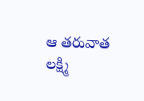ఆ తరువాత లక్ష్మి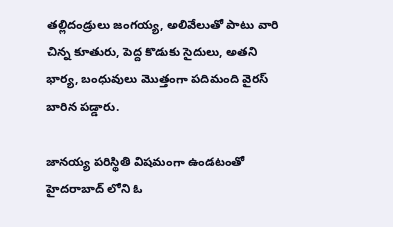తల్లిదండ్రులు జంగయ్య, అలివేలుతో పాటు వారి చిన్న కూతురు, పెద్ద కొడుకు సైదులు, అతని భార్య, బంధువులు మొత్తంగా పదిమంది వైరస్ బారిన పడ్డారు.

జానయ్య పరిస్థితి విషమంగా ఉండటంతో హైదరాబాద్ లోని ఓ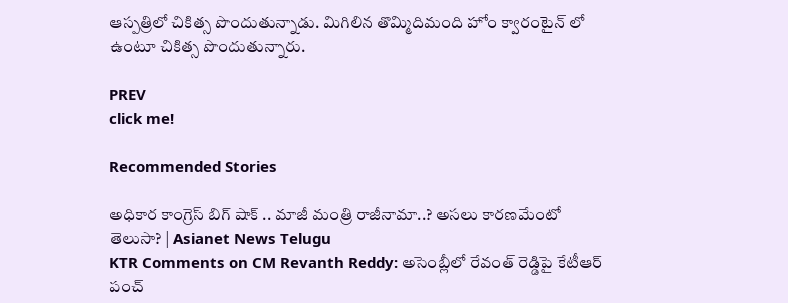ఆస్పత్రిలో చికిత్స పొందుతున్నాడు. మిగిలిన తొమ్మిదిమంది హోం క్వారంటైన్ లో ఉంటూ చికిత్స పొందుతున్నారు.

PREV
click me!

Recommended Stories

అధికార కాంగ్రెస్ బిగ్ షాక్ .. మాజీ మంత్రి రాజీనామా..? అసలు కారణమేంటో తెలుసా? | Asianet News Telugu
KTR Comments on CM Revanth Reddy: అసెంబ్లీలో రేవంత్ రెడ్డిపై కేటీఆర్ పంచ్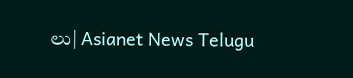లు| Asianet News Telugu